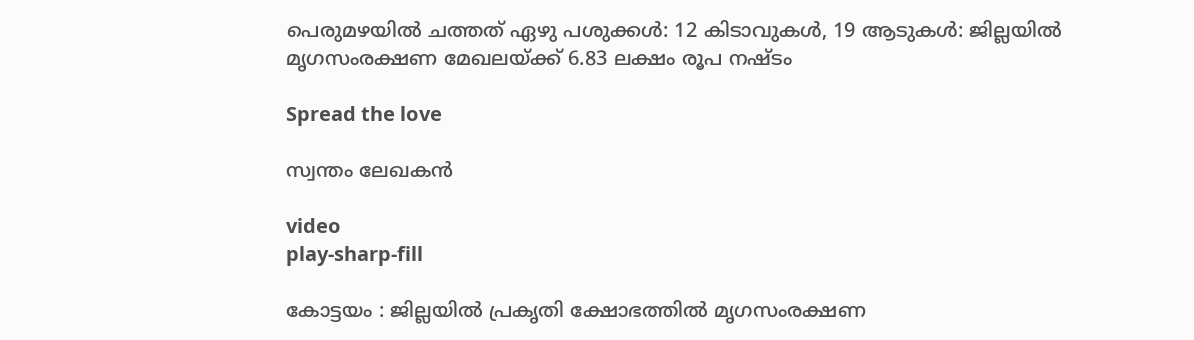പെരുമഴയിൽ ചത്തത് ഏഴു പശുക്കൾ: 12 കിടാവുകൾ, 19 ആടുകൾ: ജില്ലയിൽ മൃഗസംരക്ഷണ മേഖലയ്ക്ക് 6.83 ലക്ഷം രൂപ നഷ്ടം

Spread the love

സ്വന്തം ലേഖകൻ

video
play-sharp-fill

കോട്ടയം : ജില്ലയിൽ പ്രകൃതി ക്ഷോഭത്തിൽ മൃഗസംരക്ഷണ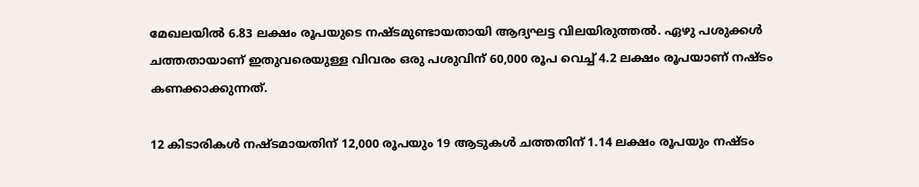മേഖലയിൽ 6.83 ലക്ഷം രൂപയുടെ നഷ്ടമുണ്ടായതായി ആദ്യഘട്ട വിലയിരുത്തൽ. ഏഴു പശുക്കൾ ചത്തതായാണ് ഇതുവരെയുള്ള വിവരം ഒരു പശുവിന് 60,000 രൂപ വെച്ച് 4.2 ലക്ഷം രൂപയാണ് നഷ്ടം കണക്കാക്കുന്നത്.

12 കിടാരികൾ നഷ്ടമായതിന് 12,000 രൂപയും 19 ആടുകൾ ചത്തതിന് 1.14 ലക്ഷം രൂപയും നഷ്ടം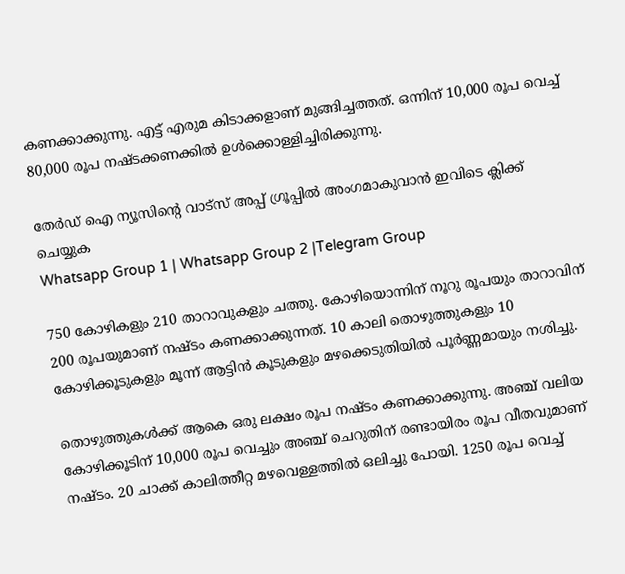കണക്കാക്കുന്നു. എട്ട് എരുമ കിടാക്കളാണ് മുങ്ങിച്ചത്തത്. ഒന്നിന് 10,000 രൂപ വെച്ച് 80,000 രൂപ നഷ്ടക്കണക്കിൽ ഉൾക്കൊള്ളിച്ചിരിക്കുന്നു.

തേർഡ് ഐ ന്യൂസിന്റെ വാട്സ് അപ്പ് ഗ്രൂപ്പിൽ അംഗമാകുവാൻ ഇവിടെ ക്ലിക്ക് ചെയ്യുക
Whatsapp Group 1 | Whatsapp Group 2 |Telegram Group

750 കോഴികളും 210 താറാവുകളും ചത്തു. കോഴിയൊന്നിന് നൂറു രൂപയും താറാവിന് 200 രൂപയുമാണ് നഷ്ടം കണക്കാക്കുന്നത്. 10 കാലി തൊഴുത്തുകളും 10 കോഴിക്കൂടുകളും മൂന്ന് ആട്ടിൻ കൂടുകളും മഴക്കെടുതിയിൽ പൂർണ്ണമായും നശിച്ചു.

തൊഴുത്തുകൾക്ക് ആകെ ഒരു ലക്ഷം രൂപ നഷ്ടം കണക്കാക്കുന്നു. അഞ്ച് വലിയ കോഴിക്കൂടിന് 10,000 രൂപ വെച്ചും അഞ്ച് ചെറുതിന് രണ്ടായിരം രൂപ വീതവുമാണ് നഷ്ടം. 20 ചാക്ക് കാലിത്തീറ്റ മഴവെള്ളത്തിൽ ഒലിച്ചു പോയി. 1250 രൂപ വെച്ച്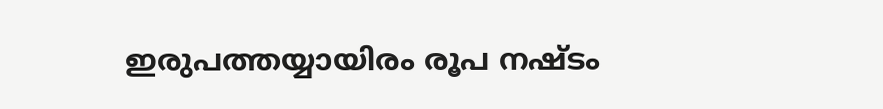ഇരുപത്തയ്യായിരം രൂപ നഷ്ടം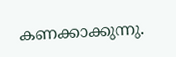കണക്കാക്കുന്നു.